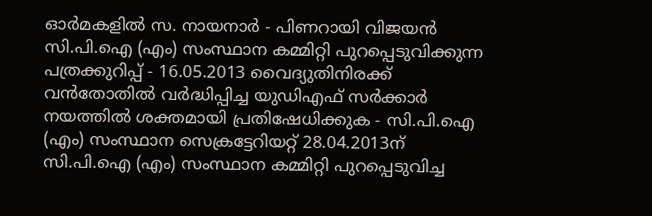ഓര്‍മകളില്‍ സ. നായനാര്‍ - പിണറായി വിജയന്‍ സി.പി.ഐ (എം) സംസ്ഥാന കമ്മിറ്റി പുറപ്പെടുവിക്കുന്ന പത്രക്കുറിപ്പ്‌ - 16.05.2013 വൈദ്യുതിനിരക്ക്‌ വന്‍തോതില്‍ വര്‍ദ്ധിപ്പിച്ച യുഡിഎഫ്‌ സര്‍ക്കാര്‍ നയത്തില്‍ ശക്തമായി പ്രതിഷേധിക്കുക - സി.പി.ഐ (എം) സംസ്ഥാന സെക്രട്ടേറിയറ്റ്‌ 28.04.2013ന് സി.പി.ഐ (എം) സംസ്ഥാന കമ്മിറ്റി പുറപ്പെടുവിച്ച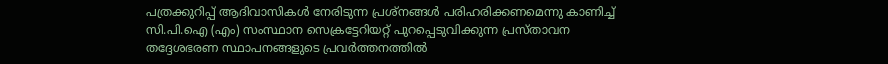പത്രക്കുറിപ്പ്‌ ആദിവാസികള്‍ നേരിടുന്ന പ്രശ്‌നങ്ങള്‍ പരിഹരിക്കണമെന്നു കാണിച്ച്‌ സി.പി.ഐ (എം) സംസ്ഥാന സെക്രട്ടേറിയറ്റ്‌ പുറപ്പെടുവിക്കുന്ന പ്രസ്‌താവന തദ്ദേശഭരണ സ്ഥാപനങ്ങളുടെ പ്രവര്‍ത്തനത്തില്‍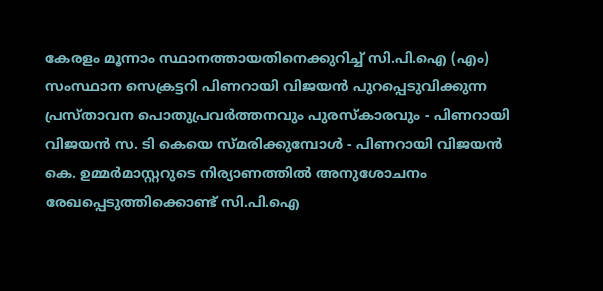കേരളം മൂന്നാം സ്ഥാനത്തായതിനെക്കുറിച്ച് സി.പി.ഐ (എം) സംസ്ഥാന സെക്രട്ടറി പിണറായി വിജയന്‍ പുറപ്പെടുവിക്കുന്ന പ്രസ്‌താവന പൊതുപ്രവര്‍ത്തനവും പുരസ്കാരവും - പിണറായി വിജയന്‍ സ. ടി കെയെ സ്മരിക്കുമ്പോള്‍ - പിണറായി വിജയന്‍ കെ. ഉമ്മര്‍മാസ്റ്ററുടെ നിര്യാണത്തില്‍ അനുശോചനം രേഖപ്പെടുത്തിക്കൊണ്ട്‌ സി.പി.ഐ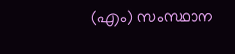(എം) സംസ്ഥാന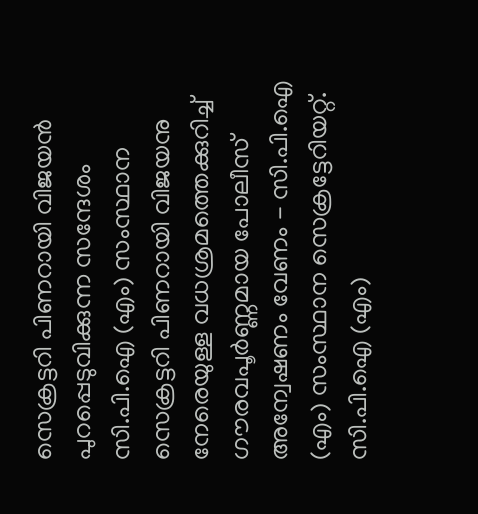സെക്രട്ടറി പിണറായി വിജയന്‍ പുറപ്പെടുവിക്കുന്ന സന്ദേശം സി.പി.ഐ (എം) സംസ്ഥാന സെക്രട്ടറി പിണറായി വിജയനു നേരെയുള്ള വധശ്രമത്തെക്കുറിച്ച്‌ ഗൗരവപൂര്‍ണ്ണമായ പോലീസ്‌ അന്വേഷണം വേണം - സി.പി.ഐ (എം) സംസ്ഥാന സെക്രട്ടേറിയറ്റ്‌. സി.പി.ഐ (എം)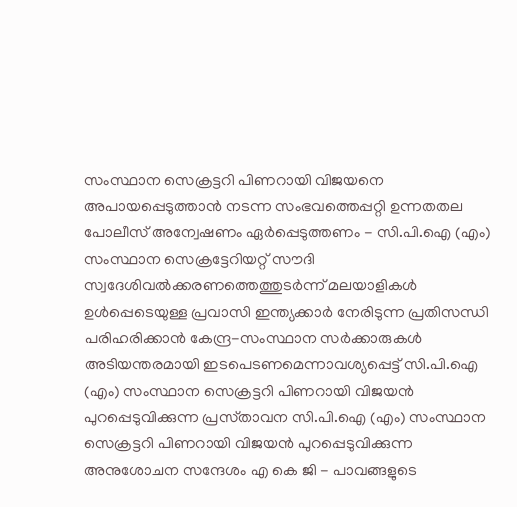സംസ്ഥാന സെക്രട്ടറി പിണറായി വിജയനെ അപായപ്പെടുത്താന്‍ നടന്ന സംഭവത്തെപ്പറ്റി ഉന്നതതല പോലീസ്‌ അന്വേഷണം ഏര്‍പ്പെടുത്തണം - സി.പി.ഐ (എം) സംസ്ഥാന സെക്രട്ടേറിയറ്റ്‌ സൗദി സ്വദേശിവല്‍ക്കരണത്തെത്തുടര്‍ന്ന്‌ മലയാളികള്‍ ഉള്‍പ്പെടെയുള്ള പ്രവാസി ഇന്ത്യക്കാര്‍ നേരിടുന്ന പ്രതിസന്ധി പരിഹരിക്കാന്‍ കേന്ദ്ര-സംസ്ഥാന സര്‍ക്കാരുകള്‍ അടിയന്തരമായി ഇടപെടണമെന്നാവശ്യപ്പെട്ട്‌ സി.പി.ഐ (എം) സംസ്ഥാന സെക്രട്ടറി പിണറായി വിജയന്‍ പുറപ്പെടുവിക്കുന്ന പ്രസ്‌താവന സി.പി.ഐ (എം) സംസ്ഥാന സെക്രട്ടറി പിണറായി വിജയന്‍ പുറപ്പെടുവിക്കുന്ന അനുശോചന സന്ദേശം എ കെ ജി - പാവങ്ങളുടെ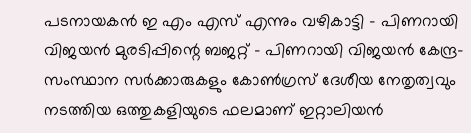പടനായകന്‍ ഇ എം എസ് എന്നും വഴികാട്ടി - പിണറായി വിജയന്‍ മുരടിപ്പിന്റെ ബജറ്റ് - പിണറായി വിജയന്‍ കേന്ദ്ര-സംസ്ഥാന സര്‍ക്കാരുകളും കോണ്‍ഗ്രസ്‌ ദേശീയ നേതൃത്വവും നടത്തിയ ഒത്തുകളിയുടെ ഫലമാണ്‌ ഇറ്റാലിയന്‍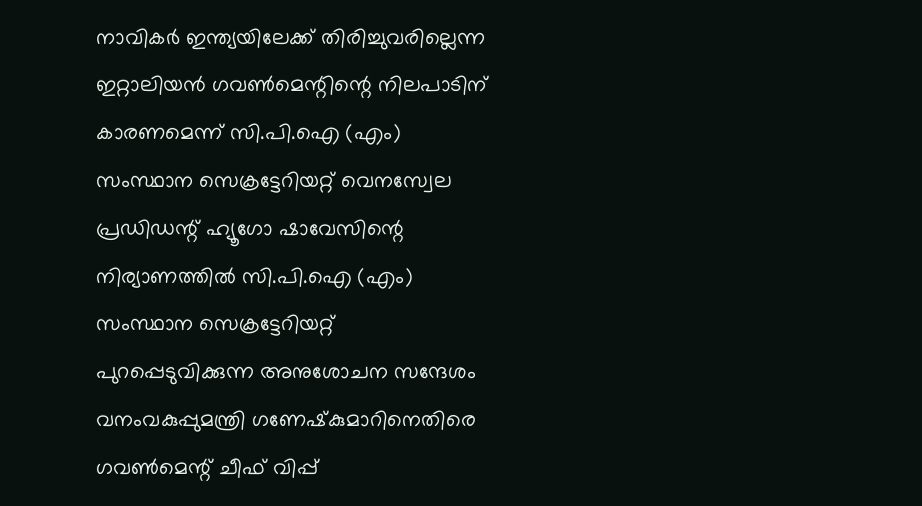നാവികര്‍ ഇന്ത്യയിലേക്ക്‌ തിരിച്ചുവരില്ലെന്ന ഇറ്റാലിയന്‍ ഗവണ്‍മെന്റിന്റെ നിലപാടിന്‌ കാരണമെന്ന്‌ സി.പി.ഐ (എം) സംസ്ഥാന സെക്രട്ടേറിയറ്റ്‌ വെനസ്വേല പ്രഡിഡന്റ്‌ ഹ്യൂഗോ ഷാവേസിന്റെ നിര്യാണത്തില്‍ സി.പി.ഐ (എം) സംസ്ഥാന സെക്രട്ടേറിയറ്റ്‌ പുറപ്പെടുവിക്കുന്ന അനുശോചന സന്ദേശം വനംവകുപ്പുമന്ത്രി ഗണേഷ്‌കുമാറിനെതിരെ ഗവണ്‍മെന്റ്‌ ചീഫ്‌ വിപ്പ്‌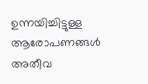ഉന്നയിച്ചിട്ടുള്ള ആരോപണങ്ങള്‍ അതീവ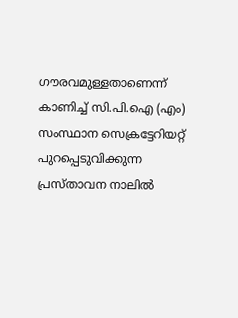ഗൗരവമുള്ളതാണെന്ന്‌ കാണിച്ച്‌ സി.പി.ഐ (എം) സംസ്ഥാന സെക്രട്ടേറിയറ്റ്‌ പുറപ്പെടുവിക്കുന്ന പ്രസ്‌താവന നാലില്‍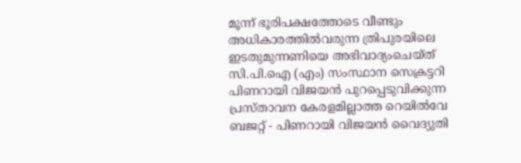മൂന്ന്‌ ഭൂരിപക്ഷത്തോടെ വീണ്ടും അധികാരത്തില്‍വരുന്ന ത്രിപുരയിലെ ഇടതുമുന്നണിയെ അഭിവാദ്യംചെയ്‌ത്‌ സി.പി.ഐ (എം) സംസ്ഥാന സെക്രട്ടറി പിണറായി വിജയന്‍ പുറപ്പെടുവിക്കുന്ന പ്രസ്‌താവന കേരളമില്ലാത്ത റെയില്‍വേ ബജറ്റ് - പിണറായി വിജയന്‍ വൈദ്യുതി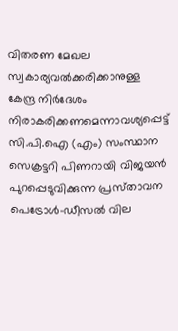വിതരണ മേഖല സ്വകാര്യവല്‍ക്കരിക്കാനുള്ള കേന്ദ്ര നിര്‍ദേശം നിരാകരിക്കണമെന്നാവശ്യപ്പെട്ട്‌ സി.പി.ഐ (എം) സംസ്ഥാന സെക്രട്ടറി പിണറായി വിജയന്‍ പുറപ്പെടുവിക്കുന്ന പ്രസ്‌താവന പെട്രോള്‍-ഡീസല്‍ വില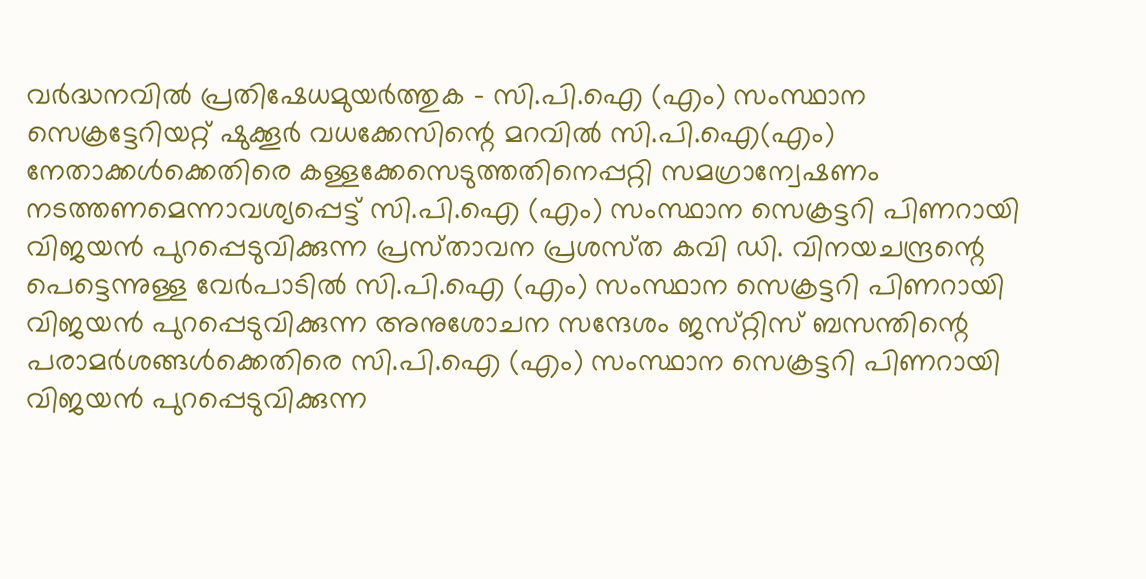വര്‍ദ്ധനവില്‍ പ്രതിഷേധമുയര്‍ത്തുക - സി.പി.ഐ (എം) സംസ്ഥാന സെക്രട്ടേറിയറ്റ്‌ ഷുക്കൂര്‍ വധക്കേസിന്റെ മറവില്‍ സി.പി.ഐ(എം) നേതാക്കള്‍ക്കെതിരെ കള്ളക്കേസെടുത്തതിനെപ്പറ്റി സമഗ്രാന്വേഷണം നടത്തണമെന്നാവശ്യപ്പെട്ട്‌ സി.പി.ഐ (എം) സംസ്ഥാന സെക്രട്ടറി പിണറായി വിജയന്‍ പുറപ്പെടുവിക്കുന്ന പ്രസ്‌താവന പ്രശസ്‌ത കവി ഡി. വിനയചന്ദ്രന്റെ പെട്ടെന്നുള്ള വേര്‍പാടില്‍ സി.പി.ഐ (എം) സംസ്ഥാന സെക്രട്ടറി പിണറായി വിജയന്‍ പുറപ്പെടുവിക്കുന്ന അനുശോചന സന്ദേശം ജസ്‌റ്റിസ്‌ ബസന്തിന്റെ പരാമര്‍ശങ്ങള്‍ക്കെതിരെ സി.പി.ഐ (എം) സംസ്ഥാന സെക്രട്ടറി പിണറായി വിജയന്‍ പുറപ്പെടുവിക്കുന്ന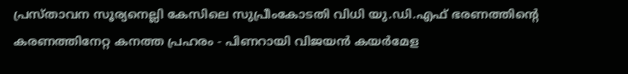പ്രസ്‌താവന സൂര്യനെല്ലി കേസിലെ സുപ്രീംകോടതി വിധി യു.ഡി.എഫ്‌ ഭരണത്തിന്റെ കരണത്തിനേറ്റ കനത്ത പ്രഹരം - പിണറായി വിജയന്‍ കയര്‍മേള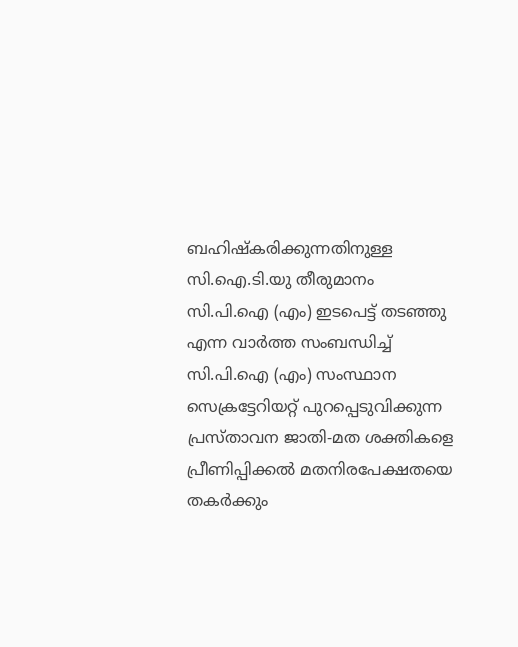ബഹിഷ്‌കരിക്കുന്നതിനുള്ള സി.ഐ.ടി.യു തീരുമാനം സി.പി.ഐ (എം) ഇടപെട്ട്‌ തടഞ്ഞു എന്ന വാര്‍ത്ത സംബന്ധിച്ച്‌ സി.പി.ഐ (എം) സംസ്ഥാന സെക്രട്ടേറിയറ്റ്‌ പുറപ്പെടുവിക്കുന്ന പ്രസ്‌താവന ജാതി-മത ശക്തികളെ പ്രീണിപ്പിക്കല്‍ മതനിരപേക്ഷതയെ തകര്‍ക്കും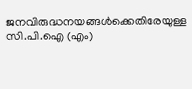ജനവിരുദ്ധനയങ്ങൾക്കെതിരേയുള്ള സി.പി.ഐ (എം)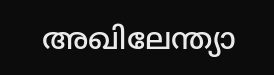അഖിലേന്ത്യാ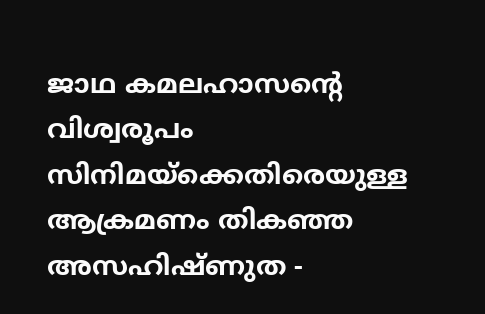ജാഥ കമലഹാസന്റെ വിശ്വരൂപം സിനിമയ്‌ക്കെതിരെയുള്ള ആക്രമണം തികഞ്ഞ അസഹിഷ്‌ണുത -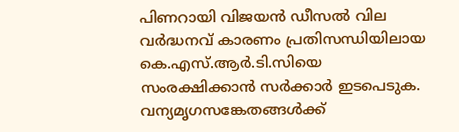പിണറായി വിജയന്‍ ഡീസല്‍ വില വര്‍ദ്ധനവ്‌ കാരണം പ്രതിസന്ധിയിലായ കെ.എസ്‌.ആര്‍.ടി.സിയെ സംരക്ഷിക്കാന്‍ സര്‍ക്കാര്‍ ഇടപെടുക. വന്യമൃഗസങ്കേതങ്ങള്‍ക്ക്‌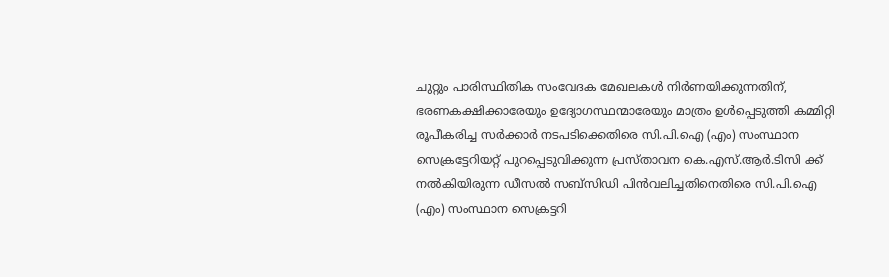ചുറ്റും പാരിസ്ഥിതിക സംവേദക മേഖലകള്‍ നിര്‍ണയിക്കുന്നതിന്‌, ഭരണകക്ഷിക്കാരേയും ഉദ്യോഗസ്ഥന്മാരേയും മാത്രം ഉള്‍പ്പെടുത്തി കമ്മിറ്റി രൂപീകരിച്ച സര്‍ക്കാര്‍ നടപടിക്കെതിരെ സി.പി.ഐ (എം) സംസ്ഥാന സെക്രട്ടേറിയറ്റ്‌ പുറപ്പെടുവിക്കുന്ന പ്രസ്‌താവന കെ.എസ്‌.ആര്‍.ടിസി ക്ക്‌ നല്‍കിയിരുന്ന ഡീസല്‍ സബ്‌സിഡി പിന്‍വലിച്ചതിനെതിരെ സി.പി.ഐ (എം) സംസ്ഥാന സെക്രട്ടറി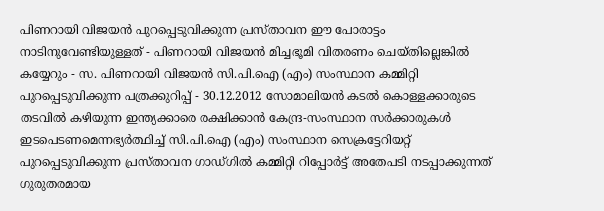പിണറായി വിജയന്‍ പുറപ്പെടുവിക്കുന്ന പ്രസ്‌താവന ഈ പോരാട്ടം നാടിനുവേണ്ടിയുള്ളത്‌ - പിണറായി വിജയന്‍ മിച്ചഭൂമി വിതരണം ചെയ്തില്ലെങ്കില്‍ കയ്യേറും - സ. പിണറായി വിജയന്‍ സി.പി.ഐ (എം) സംസ്ഥാന കമ്മിറ്റി പുറപ്പെടുവിക്കുന്ന പത്രക്കുറിപ്പ്‌ - 30.12.2012 സോമാലിയന്‍ കടല്‍ കൊള്ളക്കാരുടെ തടവില്‍ കഴിയുന്ന ഇന്ത്യക്കാരെ രക്ഷിക്കാന്‍ കേന്ദ്ര-സംസ്ഥാന സര്‍ക്കാരുകള്‍ ഇടപെടണമെന്നഭ്യര്‍ത്ഥിച്ച്‌ സി.പി.ഐ (എം) സംസ്ഥാന സെക്രട്ടേറിയറ്റ്‌ പുറപ്പെടുവിക്കുന്ന പ്രസ്‌താവന ഗാഡ്‌ഗില്‍ കമ്മിറ്റി റിപ്പോര്‍ട്ട്‌ അതേപടി നടപ്പാക്കുന്നത്‌ ഗുരുതരമായ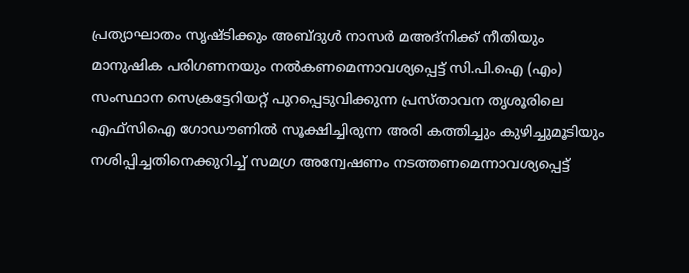പ്രത്യാഘാതം സൃഷ്‌ടിക്കും അബ്‌ദുള്‍ നാസര്‍ മഅദ്‌നിക്ക്‌ നീതിയും മാനുഷിക പരിഗണനയും നല്‍കണമെന്നാവശ്യപ്പെട്ട്‌ സി.പി.ഐ (എം) സംസ്ഥാന സെക്രട്ടേറിയറ്റ്‌ പുറപ്പെടുവിക്കുന്ന പ്രസ്‌താവന തൃശൂരിലെ എഫ്‌സിഐ ഗോഡൗണില്‍ സൂക്ഷിച്ചിരുന്ന അരി കത്തിച്ചും കുഴിച്ചുമൂടിയും നശിപ്പിച്ചതിനെക്കുറിച്ച്‌ സമഗ്ര അന്വേഷണം നടത്തണമെന്നാവശ്യപ്പെട്ട്‌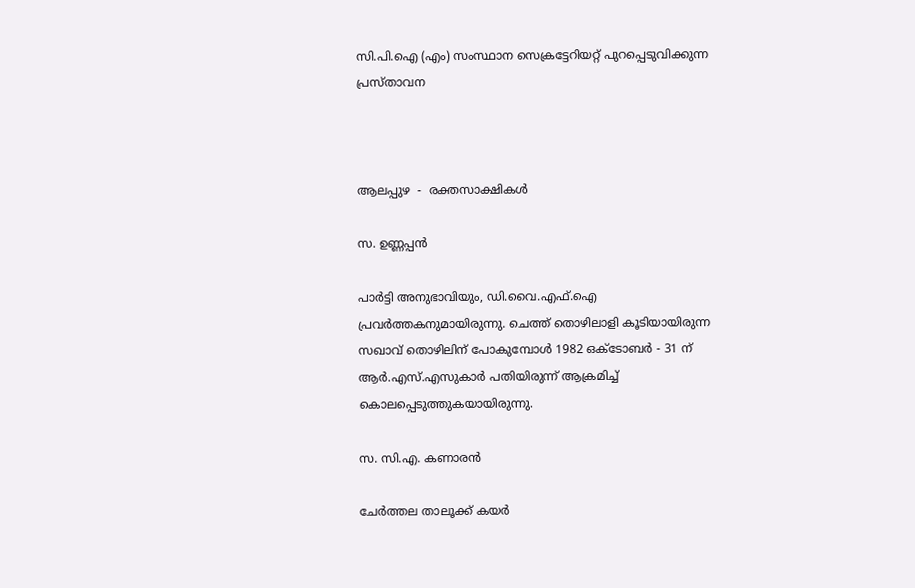സി.പി.ഐ (എം) സംസ്ഥാന സെക്രട്ടേറിയറ്റ്‌ പുറപ്പെടുവിക്കുന്ന പ്രസ്‌താവന



ആലപ്പുഴ  -  രക്തസാക്ഷികള്‍

സ. ഉണ്ണപ്പന്‍

പാര്‍ട്ടി അനുഭാവിയും, ഡി.വൈ.എഫ്‌.ഐ പ്രവര്‍ത്തകനുമായിരുന്നു. ചെത്ത്‌ തൊഴിലാളി കൂടിയായിരുന്ന സഖാവ്‌ തൊഴിലിന്‌ പോകുമ്പോള്‍ 1982 ഒക്‌ടോബര്‍ - 31 ന്‌ ആര്‍.എസ്‌.എസുകാര്‍ പതിയിരുന്ന്‌ ആക്രമിച്ച്‌ കൊലപ്പെടുത്തുകയായിരുന്നു.

സ. സി.എ. കണാരന്‍

ചേര്‍ത്തല താലൂക്ക്‌ കയര്‍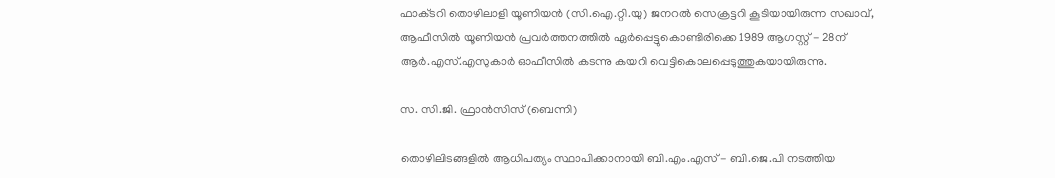ഫാക്‌ടറി തൊഴിലാളി യൂണിയന്‍ (സി.ഐ.റ്റി.യു) ജനറല്‍ സെക്രട്ടറി കൂടിയായിരുന്ന സഖാവ്‌, ആഫീസില്‍ യൂണിയന്‍ പ്രവര്‍ത്തനത്തില്‍ ഏര്‍പ്പെട്ടുകൊണ്ടിരിക്കെ 1989 ആഗസ്റ്റ്‌ - 28ന്‌ ആര്‍.എസ്‌.എസുകാര്‍ ഓഫീസില്‍ കടന്നു കയറി വെട്ടികൊലപ്പെടുത്തുകയായിരുന്നു.

സ. സി.ജി. ഫ്രാന്‍സിസ്‌ (ബെന്നി)

തൊഴിലിടങ്ങളില്‍ ആധിപത്യം സ്ഥാപിക്കാനായി ബി.എം.എസ്‌ - ബി.ജെ.പി നടത്തിയ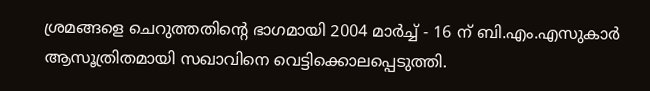ശ്രമങ്ങളെ ചെറുത്തതിന്റെ ഭാഗമായി 2004 മാര്‍ച്ച്‌ - 16 ന്‌ ബി.എം.എസുകാര്‍ ആസൂത്രിതമായി സഖാവിനെ വെട്ടിക്കൊലപ്പെടുത്തി.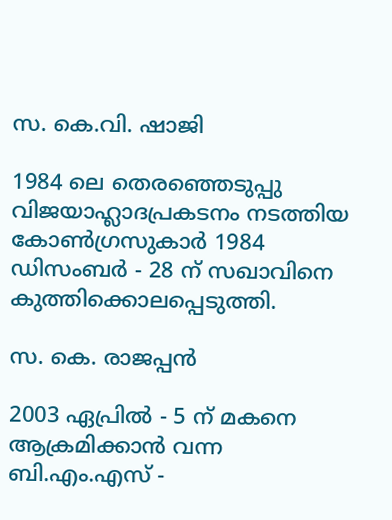സ. കെ.വി. ഷാജി

1984 ലെ തെരഞ്ഞെടുപ്പു വിജയാഹ്ലാദപ്രകടനം നടത്തിയ കോണ്‍ഗ്രസുകാര്‍ 1984 ഡിസംബര്‍ - 28 ന്‌ സഖാവിനെ കുത്തിക്കൊലപ്പെടുത്തി.

സ. കെ. രാജപ്പന്‍

2003 ഏപ്രില്‍ - 5 ന്‌ മകനെ ആക്രമിക്കാന്‍ വന്ന ബി.എം.എസ്‌ -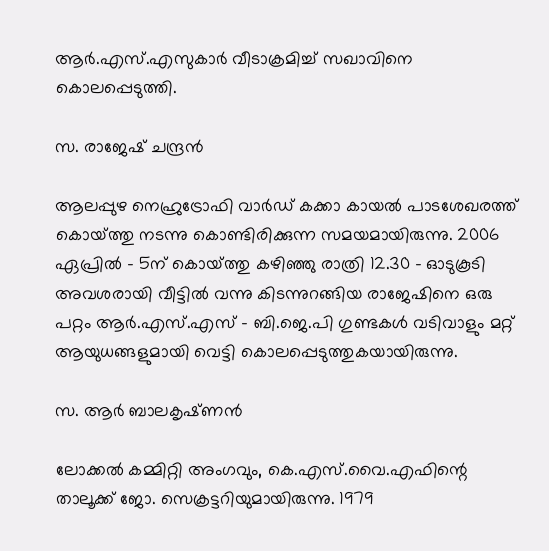ആര്‍.എസ്‌.എസുകാര്‍ വീടാക്രമിച്ച്‌ സഖാവിനെ കൊലപ്പെടുത്തി.

സ. രാജേഷ്‌ ചന്ദ്രന്‍

ആലപ്പുഴ നെഹ്രുട്രോഫി വാര്‍ഡ്‌ കക്കാ കായല്‍ പാടശേഖരത്ത്‌ കൊയ്‌ത്തു നടന്നു കൊണ്ടിരിക്കുന്ന സമയമായിരുന്നു. 2006 ഏപ്രില്‍ - 5ന്‌ കൊയ്‌ത്തു കഴിഞ്ഞു രാത്രി 12.30 - ഓടുകൂടി അവശരായി വീട്ടില്‍ വന്നു കിടന്നുറങ്ങിയ രാജേഷിനെ ഒരു പറ്റം ആര്‍.എസ്‌.എസ്‌ - ബി.ജെ.പി ഗുണ്ടകള്‍ വടിവാളും മറ്റ്‌ ആയുധങ്ങളുമായി വെട്ടി കൊലപ്പെടുത്തുകയായിരുന്നു.

സ. ആര്‍ ബാലകൃഷ്‌ണന്‍

ലോക്കല്‍ കമ്മിറ്റി അംഗവും, കെ.എസ്‌.വൈ.എഫിന്റെ താലൂക്ക്‌ ജോ. സെക്രട്ടറിയുമായിരുന്നു. 1979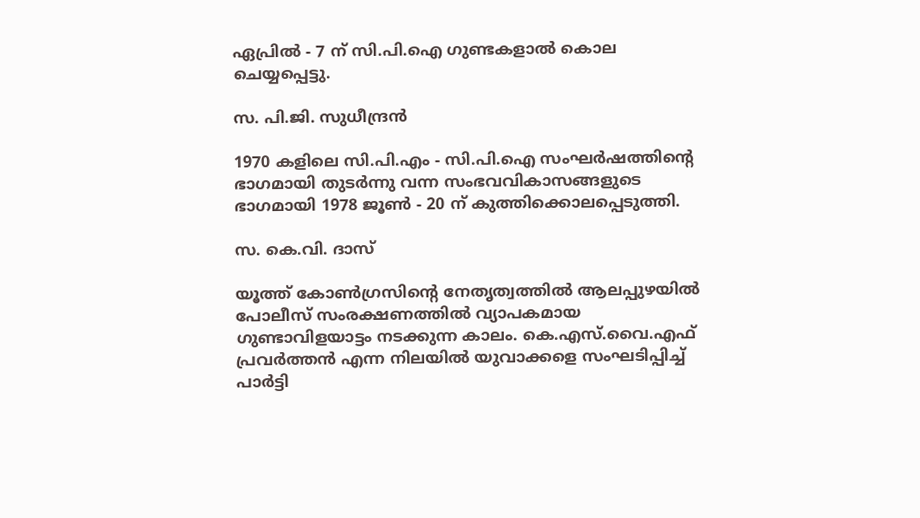ഏപ്രില്‍ - 7 ന്‌ സി.പി.ഐ ഗുണ്ടകളാല്‍ കൊല ചെയ്യപ്പെട്ടു.

സ. പി.ജി. സുധീന്ദ്രന്‍

1970 കളിലെ സി.പി.എം - സി.പി.ഐ സംഘര്‍ഷത്തിന്റെ ഭാഗമായി തുടര്‍ന്നു വന്ന സംഭവവികാസങ്ങളുടെ ഭാഗമായി 1978 ജൂണ്‍ - 20 ന്‌ കുത്തിക്കൊലപ്പെടുത്തി.

സ. കെ.വി. ദാസ്‌

യൂത്ത്‌ കോണ്‍ഗ്രസിന്റെ നേതൃത്വത്തില്‍ ആലപ്പുഴയില്‍ പോലീസ്‌ സംരക്ഷണത്തില്‍ വ്യാപകമായ ഗുണ്ടാവിളയാട്ടം നടക്കുന്ന കാലം. കെ.എസ്‌.വൈ.എഫ്‌ പ്രവര്‍ത്തന്‍ എന്ന നിലയില്‍ യുവാക്കളെ സംഘടിപ്പിച്ച്‌ പാര്‍ട്ടി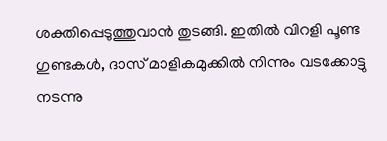ശക്തിപ്പെടുത്തുവാന്‍ തുടങ്ങി. ഇതില്‍ വിറളി പൂണ്ട ഗുണ്ടകള്‍, ദാസ്‌ മാളികമുക്കില്‍ നിന്നും വടക്കോട്ടു നടന്നു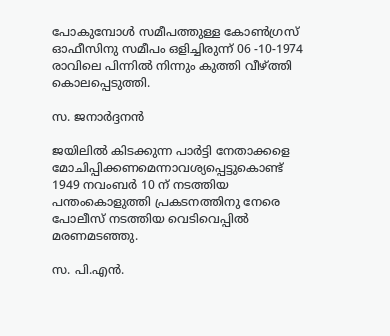പോകുമ്പോള്‍ സമീപത്തുള്ള കോണ്‍ഗ്രസ്‌ ഓഫീസിനു സമീപം ഒളിച്ചിരുന്ന്‌ 06 -10-1974 രാവിലെ പിന്നില്‍ നിന്നും കുത്തി വീഴ്‌ത്തി കൊലപ്പെടുത്തി.

സ. ജനാര്‍ദ്ദനന്‍

ജയിലില്‍ കിടക്കുന്ന പാര്‍ട്ടി നേതാക്കളെ മോചിപ്പിക്കണമെന്നാവശ്യപ്പെട്ടുകൊണ്ട്‌ 1949 നവംബര്‍ 10 ന്‌ നടത്തിയ പന്തംകൊളുത്തി പ്രകടനത്തിനു നേരെ പോലീസ്‌ നടത്തിയ വെടിവെപ്പില്‍ മരണമടഞ്ഞു.

സ. പി.എന്‍.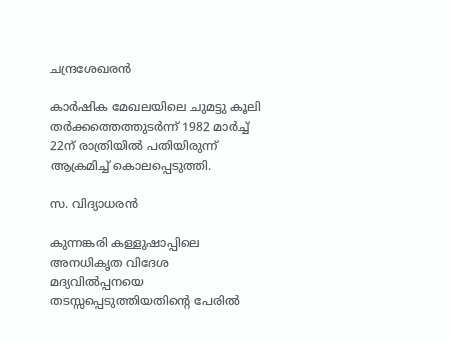ചന്ദ്രശേഖരന്‍

കാര്‍ഷിക മേഖലയിലെ ചുമട്ടു കൂലി തര്‍ക്കത്തെത്തുടര്‍ന്ന്‌ 1982 മാര്‍ച്ച്‌ 22ന്‌ രാത്രിയില്‍ പതിയിരുന്ന്‌ ആക്രമിച്ച്‌ കൊലപ്പെടുത്തി.

സ. വിദ്യാധരന്‍

കുന്നങ്കരി കള്ളുഷാപ്പിലെ അനധികൃത വിദേശ മദ്യവില്‍പ്പനയെ തടസ്സപ്പെടുത്തിയതിന്റെ പേരില്‍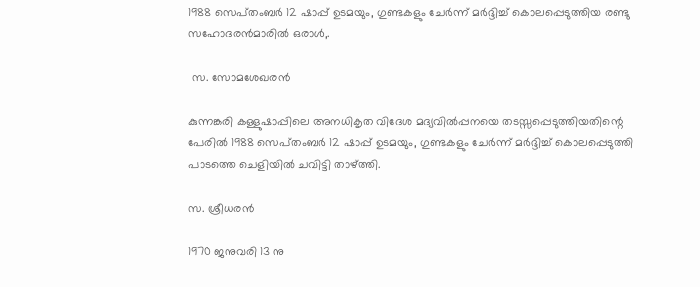1988 സെപ്‌തംബര്‍ 12 ഷാപ്പ്‌ ഉടമയും, ഗുണ്ടകളും ചേര്‍ന്ന്‌ മര്‍ദ്ദിച്ച്‌ കൊലപ്പെടുത്തിയ രണ്ടു സഹോദരന്‍മാരില്‍ ഒരാള്‍,.

 സ. സോമശേഖരന്‍

കുന്നങ്കരി കള്ളുഷാപ്പിലെ അനധികൃത വിദേശ മദ്യവില്‍പ്പനയെ തടസ്സപ്പെടുത്തിയതിന്റെ പേരില്‍ 1988 സെപ്‌തംബര്‍ 12 ഷാപ്പ്‌ ഉടമയും, ഗുണ്ടകളും ചേര്‍ന്ന്‌ മര്‍ദ്ദിച്ച്‌ കൊലപ്പെടുത്തി പാടത്തെ ചെളിയില്‍ ചവിട്ടി താഴ്‌ത്തി.

സ. ശ്രീധരന്‍

1970 ജനുവരി 13 നു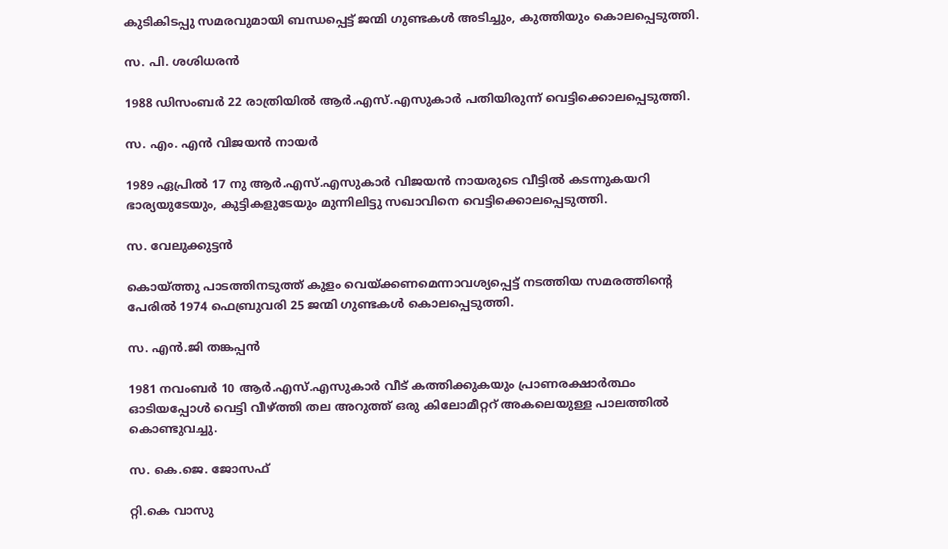കുടികിടപ്പു സമരവുമായി ബന്ധപ്പെട്ട്‌ ജന്മി ഗുണ്ടകള്‍ അടിച്ചും, കുത്തിയും കൊലപ്പെടുത്തി.

സ. പി. ശശിധരന്‍

1988 ഡിസംബര്‍ 22 രാത്രിയില്‍ ആര്‍.എസ്‌.എസുകാര്‍ പതിയിരുന്ന്‌ വെട്ടിക്കൊലപ്പെടുത്തി.

സ. എം. എന്‍ വിജയന്‍ നായര്‍

1989 ഏപ്രില്‍ 17 നു ആര്‍.എസ്‌.എസുകാര്‍ വിജയന്‍ നായരുടെ വീട്ടില്‍ കടന്നുകയറി ഭാര്യയുടേയും, കുട്ടികളുടേയും മുന്നിലിട്ടു സഖാവിനെ വെട്ടിക്കൊലപ്പെടുത്തി.

സ. വേലുക്കുട്ടന്‍

കൊയ്‌ത്തു പാടത്തിനടുത്ത്‌ കുളം വെയ്‌ക്കണമെന്നാവശ്യപ്പെട്ട്‌ നടത്തിയ സമരത്തിന്റെ പേരില്‍ 1974 ഫെബ്രുവരി 25 ജന്മി ഗുണ്ടകള്‍ കൊലപ്പെടുത്തി.

സ. എന്‍.ജി തങ്കപ്പന്‍

1981 നവംബര്‍ 10 ആര്‍.എസ്‌.എസുകാര്‍ വീട്‌ കത്തിക്കുകയും പ്രാണരക്ഷാര്‍ത്ഥം ഓടിയപ്പോള്‍ വെട്ടി വീഴ്‌ത്തി തല അറുത്ത്‌ ഒരു കിലോമീറ്ററ്‌ അകലെയുള്ള പാലത്തില്‍ കൊണ്ടുവച്ചു.

സ. കെ.ജെ. ജോസഫ്‌

റ്റി.കെ വാസു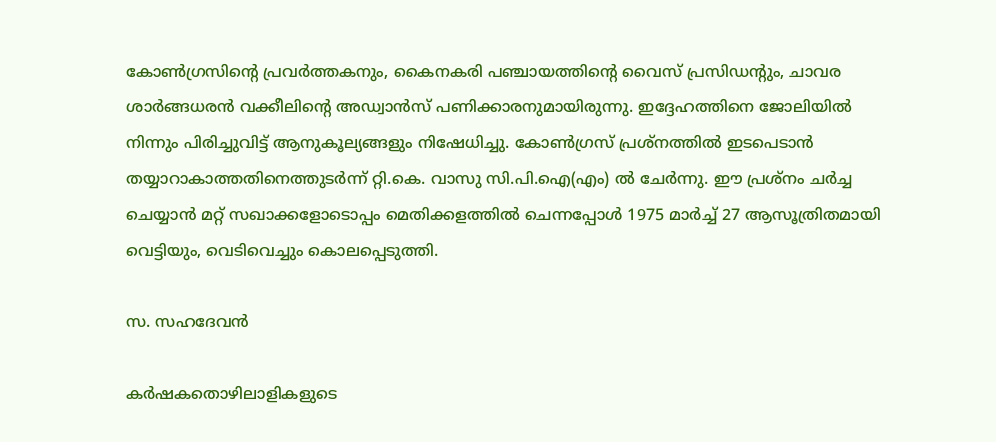കോണ്‍ഗ്രസിന്റെ പ്രവര്‍ത്തകനും, കൈനകരി പഞ്ചായത്തിന്റെ വൈസ്‌ പ്രസിഡന്റും, ചാവര ശാര്‍ങ്ങധരന്‍ വക്കീലിന്റെ അഡ്വാന്‍സ്‌ പണിക്കാരനുമായിരുന്നു. ഇദ്ദേഹത്തിനെ ജോലിയില്‍ നിന്നും പിരിച്ചുവിട്ട്‌ ആനുകൂല്യങ്ങളും നിഷേധിച്ചു. കോണ്‍ഗ്രസ്‌ പ്രശ്‌നത്തില്‍ ഇടപെടാന്‍ തയ്യാറാകാത്തതിനെത്തുടര്‍ന്ന്‌ റ്റി.കെ. വാസു സി.പി.ഐ(എം) ല്‍ ചേര്‍ന്നു. ഈ പ്രശ്‌നം ചര്‍ച്ച ചെയ്യാന്‍ മറ്റ്‌ സഖാക്കളോടൊപ്പം മെതിക്കളത്തില്‍ ചെന്നപ്പോള്‍ 1975 മാര്‍ച്ച്‌ 27 ആസൂത്രിതമായി വെട്ടിയും, വെടിവെച്ചും കൊലപ്പെടുത്തി.

സ. സഹദേവന്‍

കര്‍ഷകതൊഴിലാളികളുടെ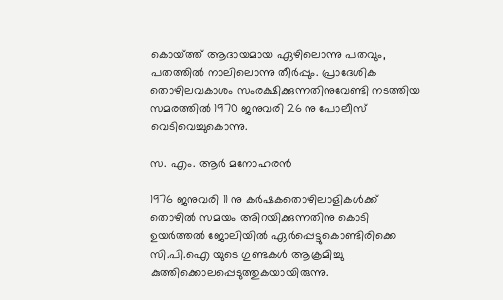കൊയ്‌ത്ത്‌ ആദായമായ ഏഴിലൊന്നു പതവും, പതത്തില്‍ നാലിലൊന്നു തീര്‍പ്പും. പ്രാദേശിക തൊഴിലവകാശം സംരക്ഷിക്കുന്നതിനുവേണ്ടി നടത്തിയ സമരത്തില്‍ 1970 ജനുവരി 26 നു പോലീസ്‌ വെടിവെച്ചുകൊന്നു.

സ. എം. ആര്‍ മനോഹരന്‍

1976 ജനുവരി 11 നു കര്‍ഷകതൊഴിലാളികള്‍ക്ക്‌ തൊഴില്‍ സമയം അിറയിക്കുന്നതിനു കൊടി ഉയര്‍ത്തല്‍ ജോലിയില്‍ ഏര്‍പ്പെട്ടുകൊണ്ടിരിക്കെ സി.പി.ഐ യുടെ ഗുണ്ടകള്‍ ആക്രമിച്ചു കുത്തിക്കൊലപ്പെടുത്തുകയായിരുന്നു.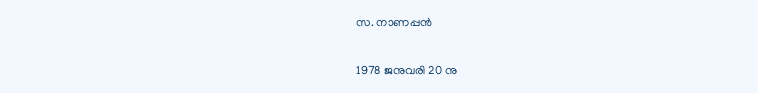സ. നാണപ്പന്‍

1978 ജനുവരി 20 നു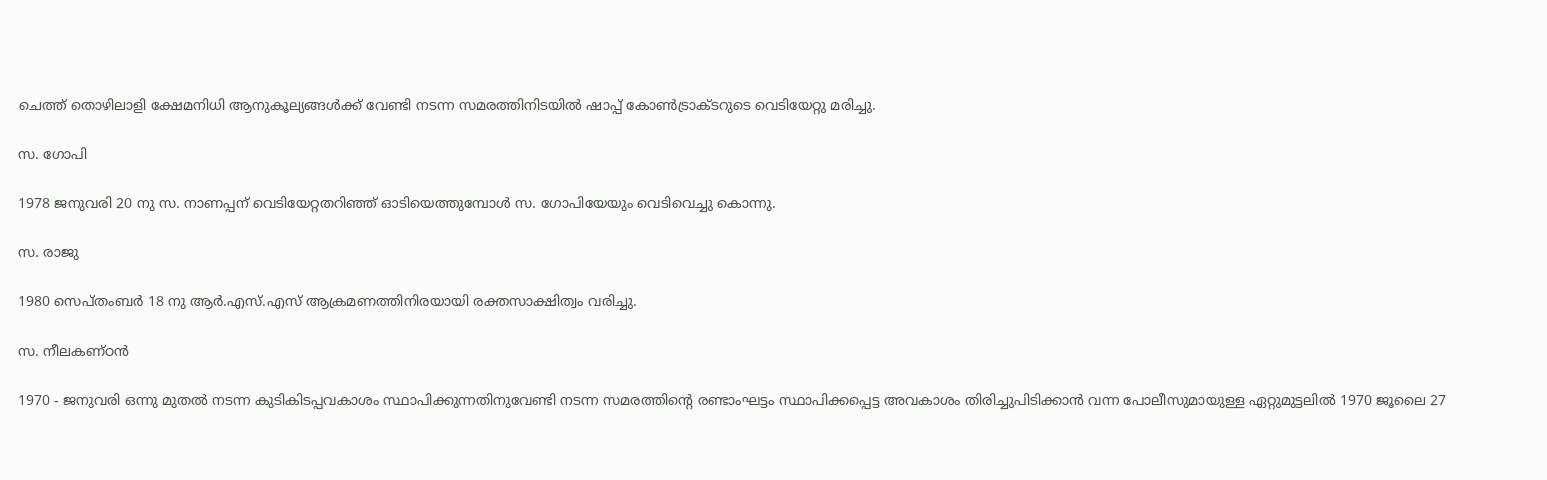ചെത്ത്‌ തൊഴിലാളി ക്ഷേമനിധി ആനുകൂല്യങ്ങള്‍ക്ക്‌ വേണ്ടി നടന്ന സമരത്തിനിടയില്‍ ഷാപ്പ്‌ കോണ്‍ട്രാക്‌ടറുടെ വെടിയേറ്റു മരിച്ചു.

സ. ഗോപി

1978 ജനുവരി 20 നു സ. നാണപ്പന്‌ വെടിയേറ്റതറിഞ്ഞ്‌ ഓടിയെത്തുമ്പോള്‍ സ. ഗോപിയേയും വെടിവെച്ചു കൊന്നു.

സ. രാജു

1980 സെപ്‌തംബര്‍ 18 നു ആര്‍.എസ്‌.എസ്‌ ആക്രമണത്തിനിരയായി രക്തസാക്ഷിത്വം വരിച്ചു.

സ. നീലകണ്‌ഠന്‍

1970 - ജനുവരി ഒന്നു മുതല്‍ നടന്ന കുടികിടപ്പവകാശം സ്ഥാപിക്കുന്നതിനുവേണ്ടി നടന്ന സമരത്തിന്റെ രണ്ടാംഘട്ടം സ്ഥാപിക്കപ്പെട്ട അവകാശം തിരിച്ചുപിടിക്കാന്‍ വന്ന പോലീസുമായുള്ള ഏറ്റുമുട്ടലില്‍ 1970 ജൂലൈ 27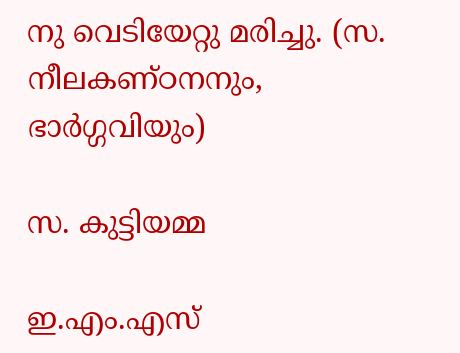നു വെടിയേറ്റു മരിച്ചു. (സ. നീലകണ്‌ഠനനും, ഭാര്‍ഗ്ഗവിയും)

സ. കുട്ടിയമ്മ

ഇ.എം.എസ്‌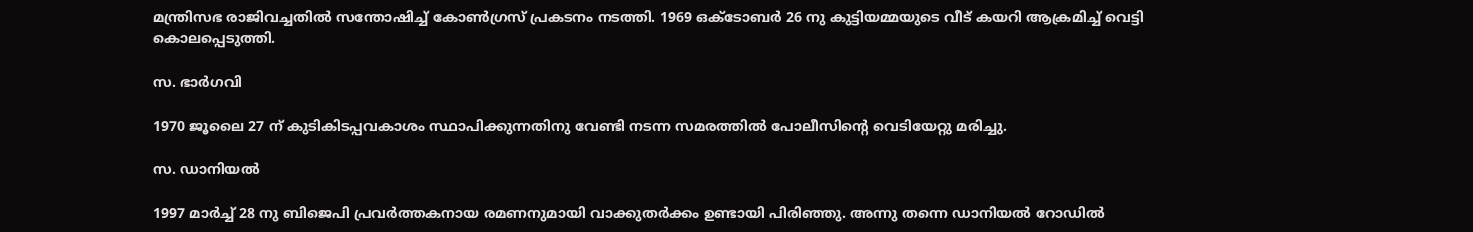മന്ത്രിസഭ രാജിവച്ചതില്‍ സന്തോഷിച്ച്‌ കോണ്‍ഗ്രസ്‌ പ്രകടനം നടത്തി. 1969 ഒക്‌ടോബര്‍ 26 നു കുട്ടിയമ്മയുടെ വീട്‌ കയറി ആക്രമിച്ച്‌ വെട്ടി കൊലപ്പെടുത്തി.

സ. ഭാര്‍ഗവി

1970 ജൂലൈ 27 ന്‌ കുടികിടപ്പവകാശം സ്ഥാപിക്കുന്നതിനു വേണ്ടി നടന്ന സമരത്തില്‍ പോലീസിന്റെ വെടിയേറ്റു മരിച്ചു.

സ. ഡാനിയല്‍

1997 മാര്‍ച്ച്‌ 28 നു ബിജെപി പ്രവര്‍ത്തകനായ രമണനുമായി വാക്കുതര്‍ക്കം ഉണ്ടായി പിരിഞ്ഞു. അന്നു തന്നെ ഡാനിയല്‍ റോഡില്‍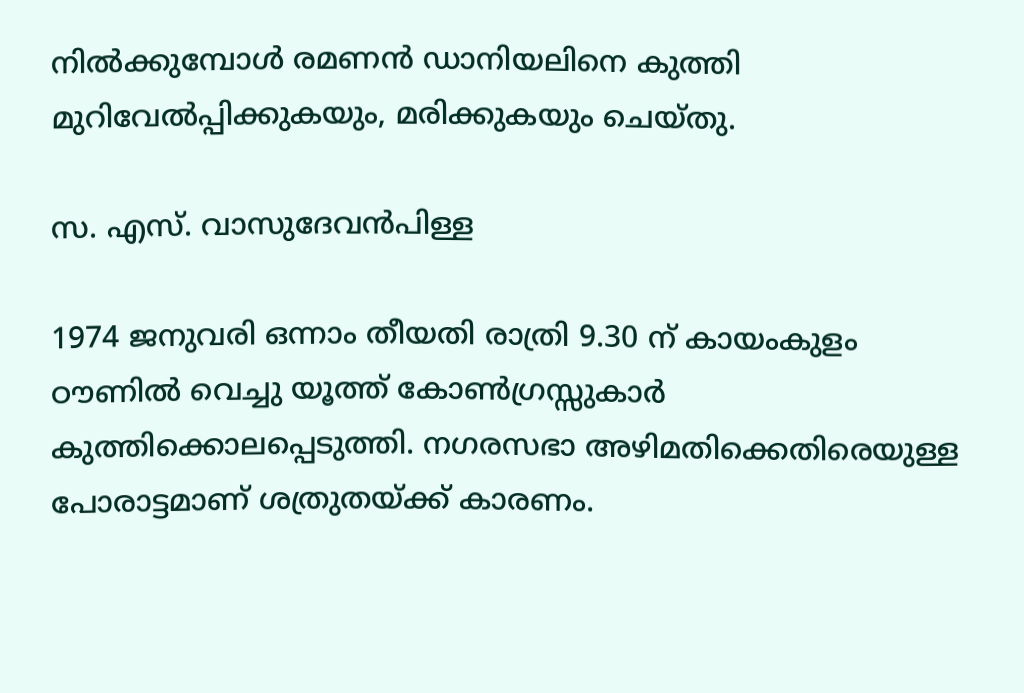നില്‍ക്കുമ്പോള്‍ രമണന്‍ ഡാനിയലിനെ കുത്തി മുറിവേല്‍പ്പിക്കുകയും, മരിക്കുകയും ചെയ്‌തു.

സ. എസ്‌. വാസുദേവന്‍പിള്ള

1974 ജനുവരി ഒന്നാം തീയതി രാത്രി 9.30 ന്‌ കായംകുളം ഠൗണില്‍ വെച്ചു യൂത്ത്‌ കോണ്‍ഗ്രസ്സുകാര്‍ കുത്തിക്കൊലപ്പെടുത്തി. നഗരസഭാ അഴിമതിക്കെതിരെയുള്ള പോരാട്ടമാണ്‌ ശത്രുതയ്‌ക്ക്‌ കാരണം.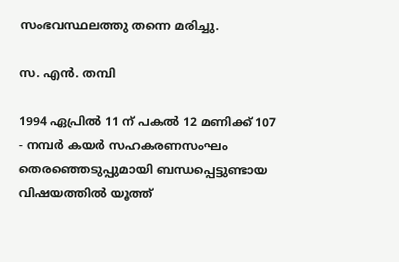സംഭവസ്ഥലത്തു തന്നെ മരിച്ചു.

സ. എന്‍. തമ്പി

1994 ഏപ്രില്‍ 11 ന്‌ പകല്‍ 12 മണിക്ക്‌ 107 - നമ്പര്‍ കയര്‍ സഹകരണസംഘം തെരഞ്ഞെടുപ്പുമായി ബന്ധപ്പെട്ടുണ്ടായ വിഷയത്തില്‍ യൂത്ത്‌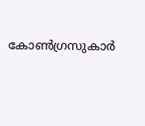കോണ്‍ഗ്രസുകാര്‍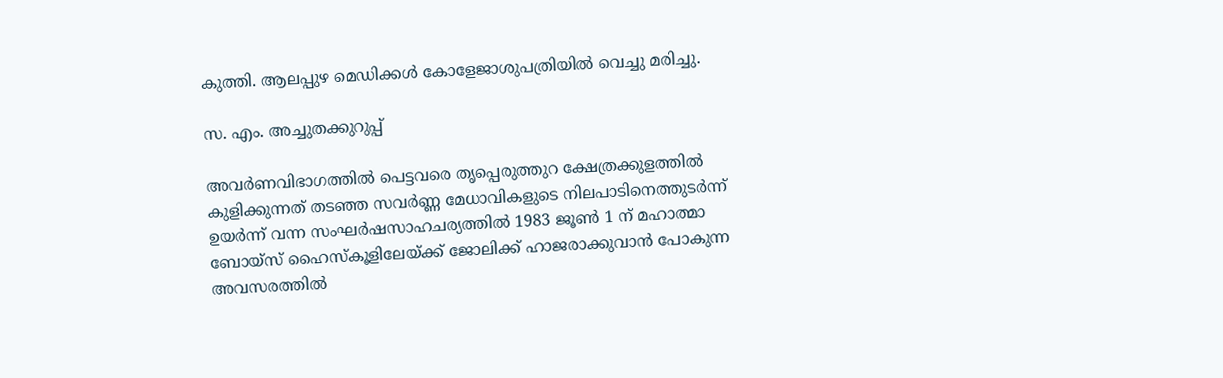കുത്തി. ആലപ്പുഴ മെഡിക്കള്‍ കോളേജാശുപത്രിയില്‍ വെച്ചു മരിച്ചു.

സ. എം. അച്ചുതക്കുറുപ്പ്‌

അവര്‍ണവിഭാഗത്തില്‍ പെട്ടവരെ തൃപ്പെരുത്തുറ ക്ഷേത്രക്കുളത്തില്‍ കുളിക്കുന്നത്‌ തടഞ്ഞ സവര്‍ണ്ണ മേധാവികളുടെ നിലപാടിനെത്തുടര്‍ന്ന്‌ ഉയര്‍ന്ന്‌ വന്ന സംഘര്‍ഷസാഹചര്യത്തില്‍ 1983 ജൂണ്‍ 1 ന്‌ മഹാത്മാ ബോയ്‌സ്‌ ഹൈസ്‌കൂളിലേയ്‌ക്ക്‌ ജോലിക്ക്‌ ഹാജരാക്കുവാന്‍ പോകുന്ന അവസരത്തില്‍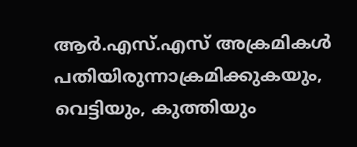ആര്‍.എസ്‌.എസ്‌ അക്രമികള്‍ പതിയിരുന്നാക്രമിക്കുകയും, വെട്ടിയും, കുത്തിയും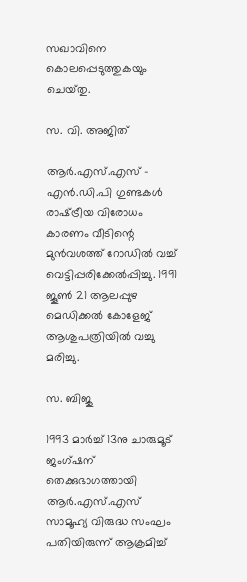സഖാവിനെ കൊലപ്പെടുത്തുകയും ചെയ്‌തു.

സ. വി. അജിത്‌

ആര്‍.എസ്‌.എസ്‌ - എന്‍.ഡി.പി ഗുണ്ടകള്‍ രാഷ്‌ട്രീയ വിരോധം കാരണം വീടിന്റെ മുന്‍വശത്ത്‌ റോഡില്‍ വച്ച്‌ വെട്ടിപ്പരിക്കേല്‍പ്പിച്ചു. 1991 ജൂണ്‍ 21 ആലപ്പുഴ മെഡിക്കല്‍ കോളേജ്‌ ആശുപത്രിയില്‍ വച്ചു മരിച്ചു.

സ. ബിജു

1993 മാര്‍ച്ച്‌ 13നു ചാരുമൂട്‌ ജംഗ്‌ഷന്‌ തെക്കുഭാഗത്തായി ആര്‍.എസ്‌.എസ്‌ സാമൂഹ്യ വിരുദ്ധ സംഘം പതിയിരുന്ന്‌ ആക്രമിച്ച്‌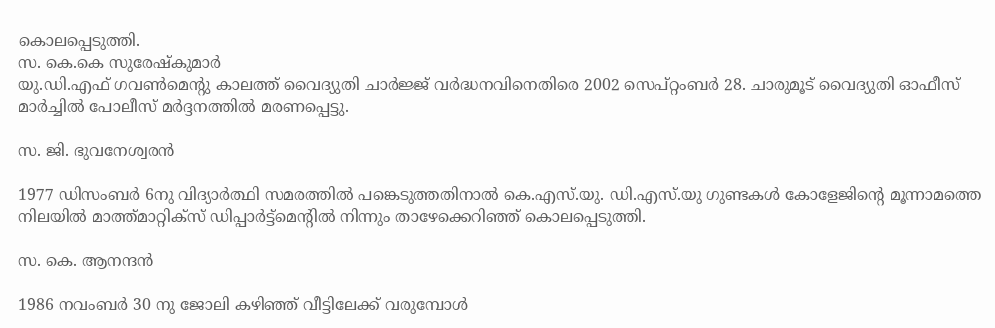കൊലപ്പെടുത്തി.
സ. കെ.കെ സുരേഷ്‌കുമാര്‍
യു.ഡി.എഫ്‌ ഗവണ്‍മെന്റു കാലത്ത്‌ വൈദ്യുതി ചാര്‍ജ്ജ്‌ വര്‍ദ്ധനവിനെതിരെ 2002 സെപ്‌റ്റംബര്‍ 28. ചാരുമൂട്‌ വൈദ്യുതി ഓഫീസ്‌ മാര്‍ച്ചില്‍ പോലീസ്‌ മര്‍ദ്ദനത്തില്‍ മരണപ്പെട്ടു.

സ. ജി. ഭുവനേശ്വരന്‍

1977 ഡിസംബര്‍ 6നു വിദ്യാര്‍ത്ഥി സമരത്തില്‍ പങ്കെടുത്തതിനാല്‍ കെ.എസ്‌.യു. ഡി.എസ്‌.യു ഗുണ്ടകള്‍ കോളേജിന്റെ മൂന്നാമത്തെ നിലയില്‍ മാത്ത്‌മാറ്റിക്‌സ്‌ ഡിപ്പാര്‍ട്ട്‌മെന്റില്‍ നിന്നും താഴേക്കെറിഞ്ഞ്‌ കൊലപ്പെടുത്തി.

സ. കെ. ആനന്ദന്‍

1986 നവംബര്‍ 30 നു ജോലി കഴിഞ്ഞ്‌ വീട്ടിലേക്ക്‌ വരുമ്പോള്‍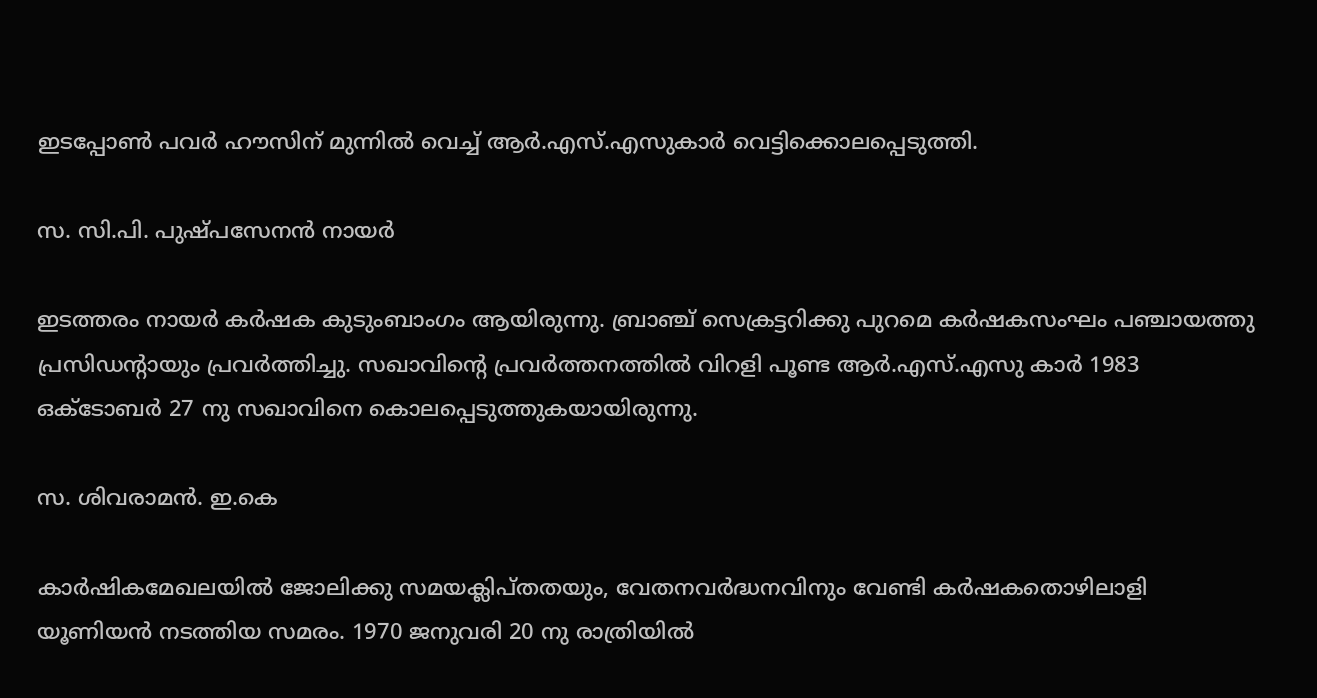ഇടപ്പോണ്‍ പവര്‍ ഹൗസിന്‌ മുന്നില്‍ വെച്ച്‌ ആര്‍.എസ്‌.എസുകാര്‍ വെട്ടിക്കൊലപ്പെടുത്തി.

സ. സി.പി. പുഷ്‌പസേനന്‍ നായര്‍

ഇടത്തരം നായര്‍ കര്‍ഷക കുടുംബാംഗം ആയിരുന്നു. ബ്രാഞ്ച്‌ സെക്രട്ടറിക്കു പുറമെ കര്‍ഷകസംഘം പഞ്ചായത്തു പ്രസിഡന്റായും പ്രവര്‍ത്തിച്ചു. സഖാവിന്റെ പ്രവര്‍ത്തനത്തില്‍ വിറളി പൂണ്ട ആര്‍.എസ്‌.എസു കാര്‍ 1983 ഒക്‌ടോബര്‍ 27 നു സഖാവിനെ കൊലപ്പെടുത്തുകയായിരുന്നു.

സ. ശിവരാമന്‍. ഇ.കെ

കാര്‍ഷികമേഖലയില്‍ ജോലിക്കു സമയക്ലിപ്‌തതയും, വേതനവര്‍ദ്ധനവിനും വേണ്ടി കര്‍ഷകതൊഴിലാളി യൂണിയന്‍ നടത്തിയ സമരം. 1970 ജനുവരി 20 നു രാത്രിയില്‍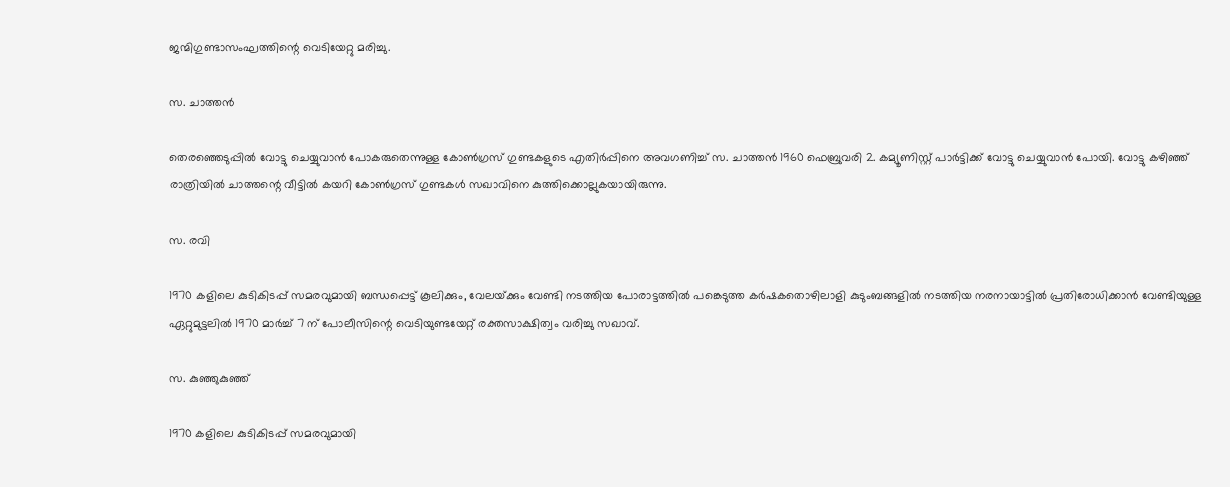ജന്മിഗുണ്ടാസംഘത്തിന്റെ വെടിയേറ്റു മരിച്ചു.

സ. ചാത്തന്‍

തെരഞ്ഞെടുപ്പില്‍ വോട്ടു ചെയ്യുവാന്‍ പോകരുതെന്നുള്ള കോണ്‍ഗ്രസ്‌ ഗുണ്ടകളുടെ എതിര്‍പ്പിനെ അവഗണിച്ച്‌ സ. ചാത്തന്‍ 1960 ഫെബ്രുവരി 2. കമ്യൂണിസ്റ്റ്‌ പാര്‍ട്ടിക്ക്‌ വോട്ടു ചെയ്യുവാന്‍ പോയി. വോട്ടു കഴിഞ്ഞ്‌ രാത്രിയില്‍ ചാത്തന്റെ വീട്ടില്‍ കയറി കോണ്‍ഗ്രസ്‌ ഗുണ്ടകള്‍ സഖാവിനെ കുത്തിക്കൊല്ലുകയായിരുന്നു.

സ. രവി

1970 കളിലെ കുടികിടപ്പ്‌ സമരവുമായി ബന്ധപ്പെട്ട്‌ കൂലിക്കും, വേലയ്‌ക്കും വേണ്ടി നടത്തിയ പോരാട്ടത്തില്‍ പങ്കെടുത്ത കര്‍ഷകതൊഴിലാളി കുടുംബങ്ങളില്‍ നടത്തിയ നരനായാട്ടില്‍ പ്രതിരോധിക്കാന്‍ വേണ്ടിയുള്ള ഏറ്റുമുട്ടലില്‍ 1970 മാര്‍ച്ച്‌ 7 ന്‌ പോലീസിന്റെ വെടിയുണ്ടയേറ്റ്‌ രക്തസാക്ഷിത്വം വരിച്ചു സഖാവ്‌.

സ. കുഞ്ഞുകുഞ്ഞ്‌

1970 കളിലെ കുടികിടപ്പ്‌ സമരവുമായി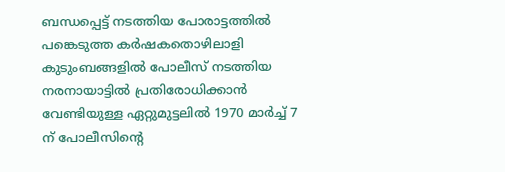ബന്ധപ്പെട്ട്‌ നടത്തിയ പോരാട്ടത്തില്‍ പങ്കെടുത്ത കര്‍ഷകതൊഴിലാളി കുടുംബങ്ങളില്‍ പോലീസ്‌ നടത്തിയ നരനായാട്ടില്‍ പ്രതിരോധിക്കാന്‍ വേണ്ടിയുള്ള ഏറ്റുമുട്ടലില്‍ 1970 മാര്‍ച്ച്‌ 7 ന്‌ പോലീസിന്റെ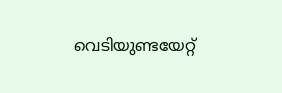വെടിയുണ്ടയേറ്റ്‌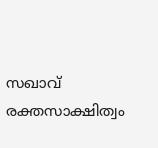സഖാവ്‌ രക്തസാക്ഷിത്വം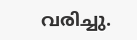വരിച്ചു.